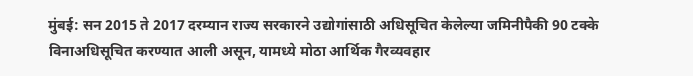मुंबई: सन 2015 ते 2017 दरम्यान राज्य सरकारने उद्योगांसाठी अधिसूचित केलेल्या जमिनीपैकी 90 टक्के विनाअधिसूचित करण्यात आली असून, यामध्ये मोठा आर्थिक गैरव्यवहार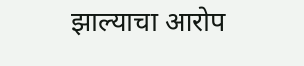झाल्याचा आरोप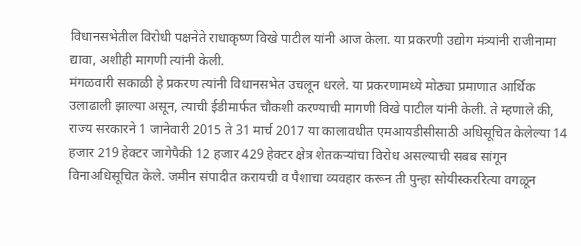विधानसभेतील विरोधी पक्षनेते राधाकृष्ण विखे पाटील यांनी आज केला. या प्रकरणी उद्योग मंत्र्यांनी राजीनामा द्यावा, अशीही मागणी त्यांनी केली.
मंगळवारी सकाळी हे प्रकरण त्यांनी विधानसभेत उचलून धरले. या प्रकरणामध्ये मोठ्या प्रमाणात आर्थिक उलाढाली झाल्या असून, त्याची ईडीमार्फत चौकशी करण्याची मागणी विखे पाटील यांनी केली. ते म्हणाले की, राज्य सरकारने 1 जानेवारी 2015 ते 31 मार्च 2017 या कालावधीत एमआयडीसीसाठी अधिसूचित केलेल्या 14 हजार 219 हेक्टर जागेपैकी 12 हजार 429 हेक्टर क्षेत्र शेतकऱ्यांचा विरोध असल्याची सबब सांगून विनाअधिसूचित केले. जमीन संपादीत करायची व पैशाचा व्यवहार करून ती पुन्हा सोयीस्कररित्या वगळून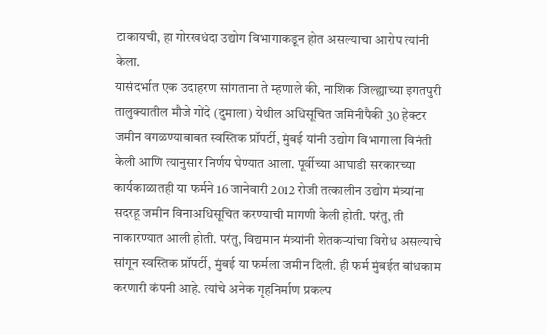टाकायची, हा गोरखधंदा उद्योग विभागाकडून होत असल्याचा आरोप त्यांनी केला.
यासंदर्भात एक उदाहरण सांगताना ते म्हणाले की, नाशिक जिल्ह्याच्या इगतपुरी तालुक्यातील मौजे गोंदे (दुमाला) येथील अधिसूचित जमिनीपैकी 30 हेक्टर जमीन वगळण्याबाबत स्वस्तिक प्रॉपर्टी, मुंबई यांनी उद्योग विभागाला विनंती केली आणि त्यानुसार निर्णय घेण्यात आला. पूर्वीच्या आघाडी सरकारच्या कार्यकाळातही या फर्मने 16 जानेवारी 2012 रोजी तत्कालीन उद्योग मंत्र्यांना सदरहू जमीन विनाअधिसूचित करण्याची मागणी केली होती. परंतु, ती नाकारण्यात आली होती. परंतु, विद्यमान मंत्र्यांनी शेतकऱ्यांचा विरोध असल्याचे सांगून स्वस्तिक प्रॉपर्टी, मुंबई या फर्मला जमीन दिली. ही फर्म मुंबईत बांधकाम करणारी कंपनी आहे. त्यांचे अनेक गृहनिर्माण प्रकल्प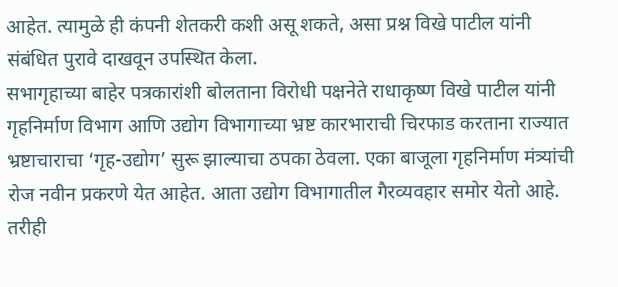आहेत. त्यामुळे ही कंपनी शेतकरी कशी असू शकते, असा प्रश्न विखे पाटील यांनी संबंधित पुरावे दाखवून उपस्थित केला.
सभागृहाच्या बाहेर पत्रकारांशी बोलताना विरोधी पक्षनेते राधाकृष्ण विखे पाटील यांनी गृहनिर्माण विभाग आणि उद्योग विभागाच्या भ्रष्ट कारभाराची चिरफाड करताना राज्यात भ्रष्टाचाराचा ‘गृह-उद्योग’ सुरू झाल्याचा ठपका ठेवला. एका बाजूला गृहनिर्माण मंत्र्यांची रोज नवीन प्रकरणे येत आहेत. आता उद्योग विभागातील गैरव्यवहार समोर येतो आहे. तरीही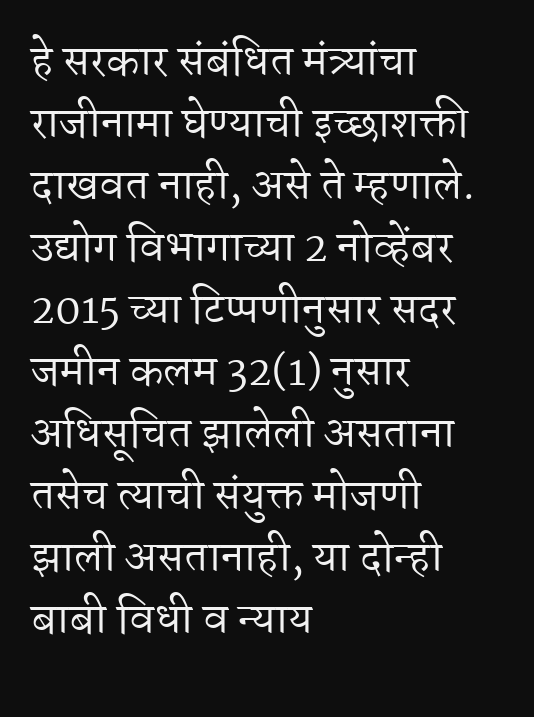हे सरकार संबंधित मंत्र्यांचा राजीनामा घेण्याची इच्छाशक्ती दाखवत नाही, असे ते म्हणाले.
उद्योग विभागाच्या 2 नोव्हेंबर 2015 च्या टिप्पणीनुसार सदर जमीन कलम 32(1) नुसार अधिसूचित झालेली असताना तसेच त्याची संयुक्त मोजणी झाली असतानाही, या दोन्ही बाबी विधी व न्याय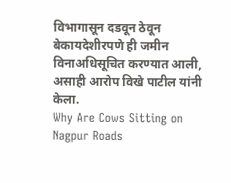विभागासून दडवून ठेवून बेकायदेशीरपणे ही जमीन विनाअधिसूचित करण्यात आली, असाही आरोप विखे पाटील यांनी केला.
Why Are Cows Sitting on Nagpur Roads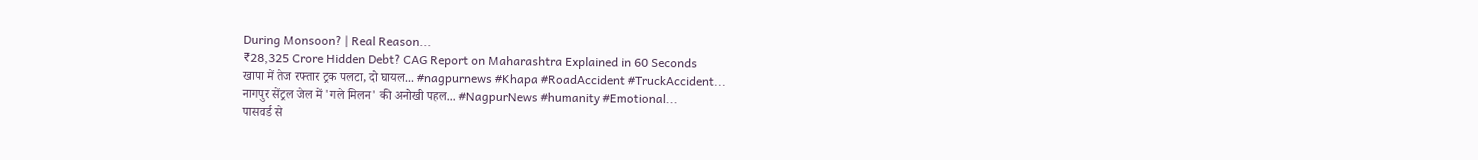During Monsoon? | Real Reason...
₹28,325 Crore Hidden Debt? CAG Report on Maharashtra Explained in 60 Seconds
खापा में तेज रफ्तार ट्रक पलटा, दो घायल... #nagpurnews #Khapa #RoadAccident #TruckAccident...
नागपुर सेंट्रल जेल में 'गले मिलन' की अनोखी पहल... #NagpurNews #humanity #Emotional...
पासवर्ड से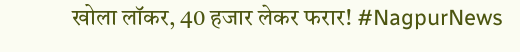खोला लॉकर, 40 हजार लेकर फरार! #NagpurNews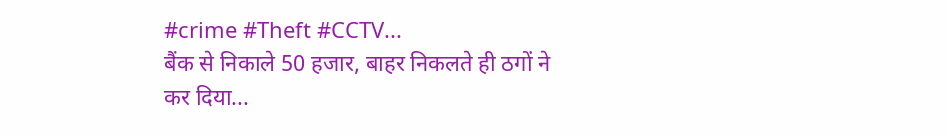#crime #Theft #CCTV...
बैंक से निकाले 50 हजार, बाहर निकलते ही ठगों ने कर दिया...